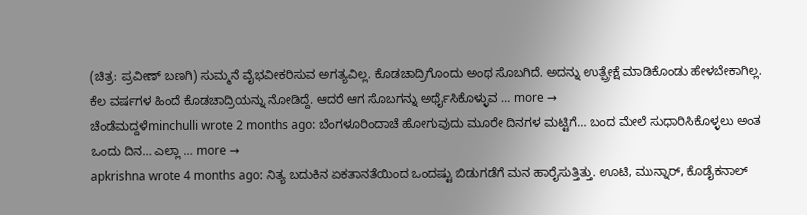(ಚಿತ್ರ: ಪ್ರವೀಣ್ ಬಣಗಿ) ಸುಮ್ಮನೆ ವೈಭವೀಕರಿಸುವ ಅಗತ್ಯವಿಲ್ಲ. ಕೊಡಚಾದ್ರಿಗೊಂದು ಅಂಥ ಸೊಬಗಿದೆ. ಅದನ್ನು ಉತ್ಪ್ರೇಕ್ಷೆ ಮಾಡಿಕೊಂಡು ಹೇಳಬೇಕಾಗಿಲ್ಲ. ಕೆಲ ವರ್ಷಗಳ ಹಿಂದೆ ಕೊಡಚಾದ್ರಿಯನ್ನು ನೋಡಿದ್ದೆ. ಆದರೆ ಆಗ ಸೊಬಗನ್ನು ಅರ್ಥೈಸಿಕೊಳ್ಳುವ … more →
ಚೆಂಡೆಮದ್ದಳೆminchulli wrote 2 months ago: ಬೆಂಗಳೂರಿಂದಾಚೆ ಹೋಗುವುದು ಮೂರೇ ದಿನಗಳ ಮಟ್ಟಿಗೆ… ಬಂದ ಮೇಲೆ ಸುಧಾರಿಸಿಕೊಳ್ಳಲು ಅಂತ ಒಂದು ದಿನ… ಎಲ್ಲಾ … more →
apkrishna wrote 4 months ago: ನಿತ್ಯ ಬದುಕಿನ ಏಕತಾನತೆಯಿಂದ ಒಂದಷ್ಟು ಬಿಡುಗಡೆಗೆ ಮನ ಹಾರೈಸುತ್ತಿತ್ತು. ಊಟಿ, ಮುನ್ನಾರ್, ಕೊಡೈಕನಾಲ್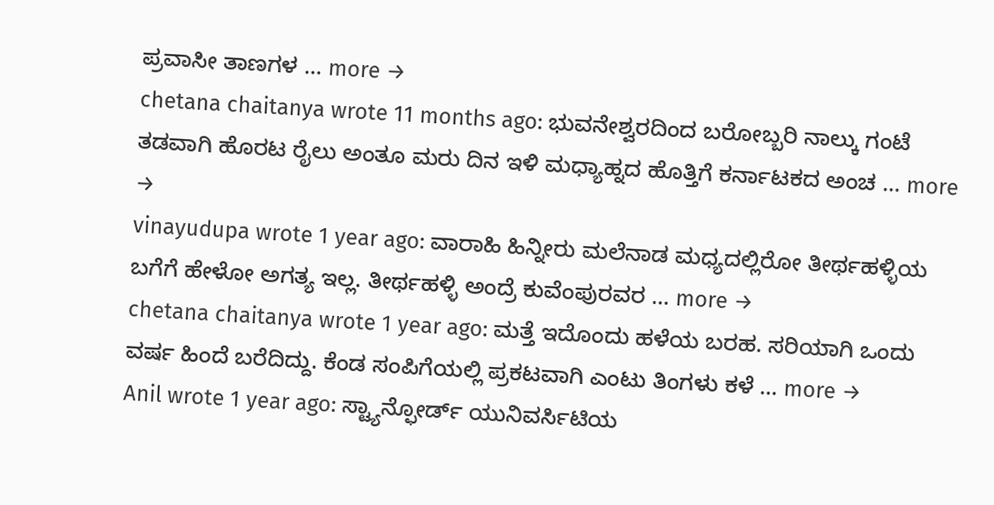ಪ್ರವಾಸೀ ತಾಣಗಳ … more →
chetana chaitanya wrote 11 months ago: ಭುವನೇಶ್ವರದಿಂದ ಬರೋಬ್ಬರಿ ನಾಲ್ಕು ಗಂಟೆ ತಡವಾಗಿ ಹೊರಟ ರೈಲು ಅಂತೂ ಮರು ದಿನ ಇಳಿ ಮಧ್ಯಾಹ್ನದ ಹೊತ್ತಿಗೆ ಕರ್ನಾಟಕದ ಅಂಚ … more →
vinayudupa wrote 1 year ago: ವಾರಾಹಿ ಹಿನ್ನೀರು ಮಲೆನಾಡ ಮಧ್ಯದಲ್ಲಿರೋ ತೀರ್ಥಹಳ್ಳಿಯ ಬಗೆಗೆ ಹೇಳೋ ಅಗತ್ಯ ಇಲ್ಲ. ತೀರ್ಥಹಳ್ಳಿ ಅಂದ್ರೆ ಕುವೆಂಪುರವರ … more →
chetana chaitanya wrote 1 year ago: ಮತ್ತೆ ಇದೊಂದು ಹಳೆಯ ಬರಹ. ಸರಿಯಾಗಿ ಒಂದು ವರ್ಷ ಹಿಂದೆ ಬರೆದಿದ್ದು. ಕೆಂಡ ಸಂಪಿಗೆಯಲ್ಲಿ ಪ್ರಕಟವಾಗಿ ಎಂಟು ತಿಂಗಳು ಕಳೆ … more →
Anil wrote 1 year ago: ಸ್ಟ್ಯಾನ್ಫೋರ್ಡ್ ಯುನಿವರ್ಸಿಟಿಯ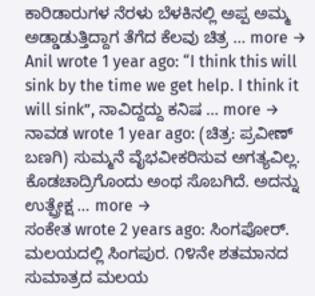ಕಾರಿಡಾರುಗಳ ನೆರಳು ಬೆಳಕಿನಲ್ಲಿ ಅಪ್ಪ ಅಮ್ಮ ಅಡ್ಡಾಡುತ್ತಿದ್ದಾಗ ತೆಗೆದ ಕೆಲವು ಚಿತ್ರ … more →
Anil wrote 1 year ago: “I think this will sink by the time we get help. I think it will sink”, ನಾವಿದ್ದದ್ದು ಕನಿಷ … more →
ನಾವಡ wrote 1 year ago: (ಚಿತ್ರ: ಪ್ರವೀಣ್ ಬಣಗಿ) ಸುಮ್ಮನೆ ವೈಭವೀಕರಿಸುವ ಅಗತ್ಯವಿಲ್ಲ. ಕೊಡಚಾದ್ರಿಗೊಂದು ಅಂಥ ಸೊಬಗಿದೆ. ಅದನ್ನು ಉತ್ಪ್ರೇಕ್ಷ … more →
ಸಂಕೇತ wrote 2 years ago: ಸಿಂಗಪೋರ್. ಮಲಯದಲ್ಲಿ ಸಿಂಗಪುರ. ೧೪ನೇ ಶತಮಾನದ ಸುಮಾತ್ರದ ಮಲಯ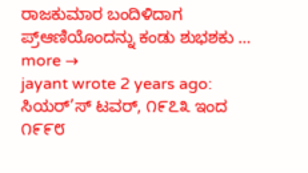ರಾಜಕುಮಾರ ಬಂದಿಳಿದಾಗ ಪ್ರ್ಆಣಿಯೊಂದನ್ನು ಕಂಡು ಶುಭಶಕು … more →
jayant wrote 2 years ago: ಸಿಯರ್’ಸ್ ಟವರ್, ೧೯೭೩ ಇಂದ ೧೯೯೮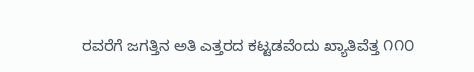ರವರೆಗೆ ಜಗತ್ತಿನ ಅತಿ ಎತ್ತರದ ಕಟ್ಟಡವೆಂದು ಖ್ಯಾತಿವೆತ್ತ ೧೧೦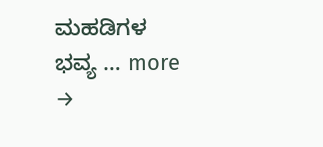ಮಹಡಿಗಳ ಭವ್ಯ … more →